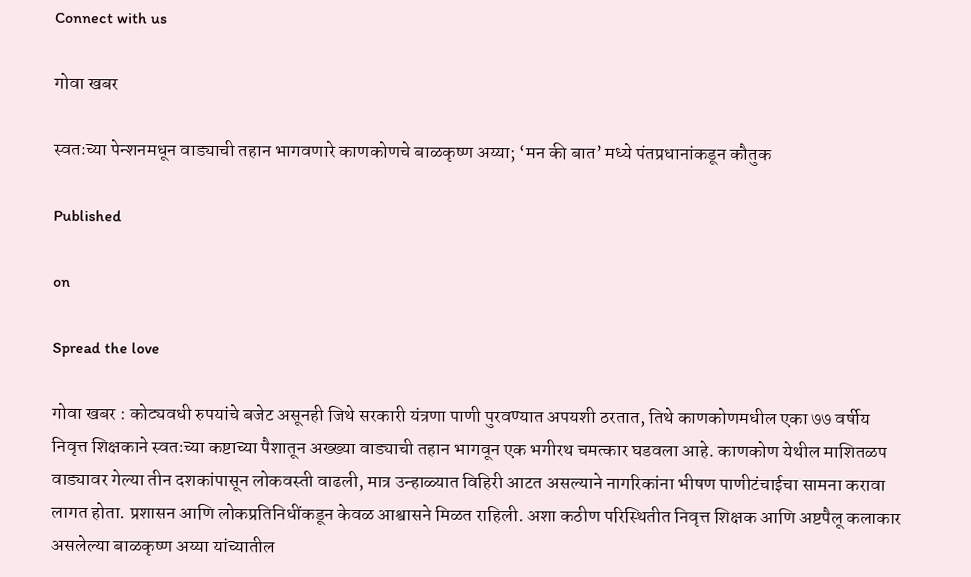Connect with us

गोवा खबर

स्वतःच्या पेन्शनमधून वाड्याची तहान भागवणारे काणकोणचे बाळकृष्ण अय्या; ‘मन की बात’ मध्ये पंतप्रधानांकडून कौतुक

Published

on

Spread the love

गोवा खबर : कोट्यवधी रुपयांचे बजेट असूनही जिथे सरकारी यंत्रणा पाणी पुरवण्यात अपयशी ठरतात, तिथे काणकोणमधील एका ७७ वर्षीय निवृत्त शिक्षकाने स्वतःच्या कष्टाच्या पैशातून अख्ख्या वाड्याची तहान भागवून एक भगीरथ चमत्कार घडवला आहे. काणकोण येथील माशितळप वाड्यावर गेल्या तीन दशकांपासून लोकवस्ती वाढली, मात्र उन्हाळ्यात विहिरी आटत असल्याने नागरिकांना भीषण पाणीटंचाईचा सामना करावा लागत होता. प्रशासन आणि लोकप्रतिनिधींकडून केवळ आश्वासने मिळत राहिली. अशा कठीण परिस्थितीत निवृत्त शिक्षक आणि अष्टपैलू कलाकार असलेल्या बाळकृष्ण अय्या यांच्यातील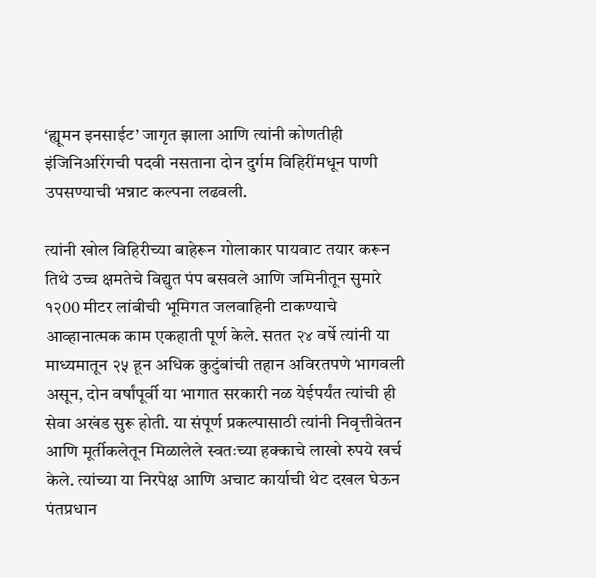‘ह्यूमन इनसाईट’ जागृत झाला आणि त्यांनी कोणतीही इंजिनिअरिंगची पदवी नसताना दोन दुर्गम विहिरींमधून पाणी उपसण्याची भन्नाट कल्पना लढवली.

त्यांनी खोल विहिरीच्या बाहेरून गोलाकार पायवाट तयार करून तिथे उच्च क्षमतेचे विद्युत पंप बसवले आणि जमिनीतून सुमारे १२00 मीटर लांबीची भूमिगत जलवाहिनी टाकण्याचे आव्हानात्मक काम एकहाती पूर्ण केले. सतत २४ वर्षे त्यांनी या माध्यमातून २५ हून अधिक कुटुंबांची तहान अविरतपणे भागवली असून, दोन वर्षांपूर्वी या भागात सरकारी नळ येईपर्यंत त्यांची ही सेवा अखंड सुरू होती. या संपूर्ण प्रकल्पासाठी त्यांनी निवृत्तीवेतन आणि मूर्तीकलेतून मिळालेले स्वतःच्या हक्काचे लाखो रुपये खर्च केले. त्यांच्या या निरपेक्ष आणि अचाट कार्याची थेट दखल घेऊन पंतप्रधान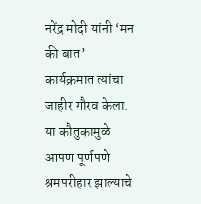नरेंद्र मोदी यांनी ‘मन की बात’ कार्यक्रमात त्यांचा जाहीर गौरव केला. या कौतुकामुळे आपण पूर्णपणे श्रमपरीहार झाल्याचे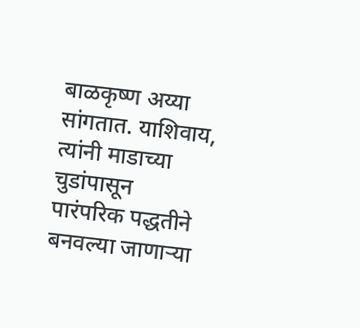बाळकृष्ण अय्या सांगतात. याशिवाय, त्यांनी माडाच्या चुडांपासून पारंपरिक पद्धतीने बनवल्या जाणाऱ्या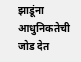झाडूंना आधुनिकतेची जोड देत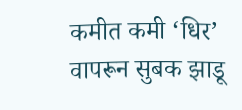कमीत कमी ‘धिर’ वापरून सुबक झाडू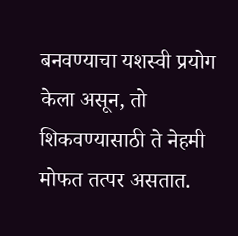बनवण्याचा यशस्वी प्रयोग केला असून, तो शिकवण्यासाठी ते नेहमी मोफत तत्पर असतात.